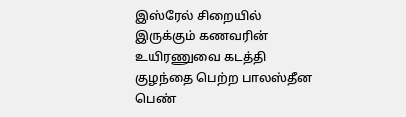இஸ்ரேல் சிறையில் இருக்கும் கணவரின் உயிரணுவை கடத்தி குழந்தை பெற்ற பாலஸ்தீன பெண்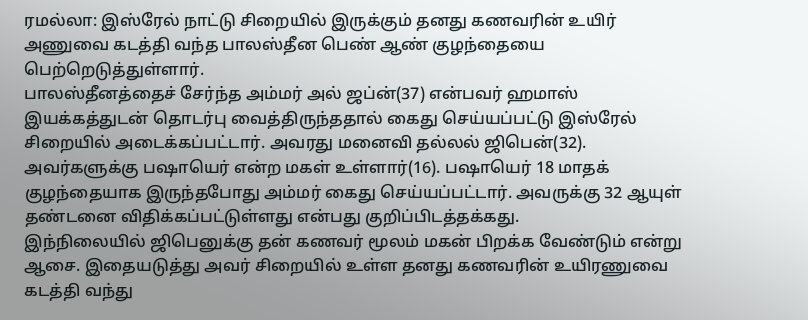ரமல்லா: இஸ்ரேல் நாட்டு சிறையில் இருக்கும் தனது கணவரின் உயிர் அணுவை கடத்தி வந்த பாலஸ்தீன பெண் ஆண் குழந்தையை பெற்றெடுத்துள்ளார்.
பாலஸ்தீனத்தைச் சேர்ந்த அம்மர் அல் ஜப்ன்(37) என்பவர் ஹமாஸ் இயக்கத்துடன் தொடர்பு வைத்திருந்ததால் கைது செய்யப்பட்டு இஸ்ரேல் சிறையில் அடைக்கப்பட்டார். அவரது மனைவி தல்லல் ஜிபென்(32). அவர்களுக்கு பஷாயெர் என்ற மகள் உள்ளார்(16). பஷாயெர் 18 மாதக் குழந்தையாக இருந்தபோது அம்மர் கைது செய்யப்பட்டார். அவருக்கு 32 ஆயுள் தண்டனை விதிக்கப்பட்டுள்ளது என்பது குறிப்பிடத்தக்கது.
இந்நிலையில் ஜிபெனுக்கு தன் கணவர் மூலம் மகன் பிறக்க வேண்டும் என்று ஆசை. இதையடுத்து அவர் சிறையில் உள்ள தனது கணவரின் உயிரணுவை கடத்தி வந்து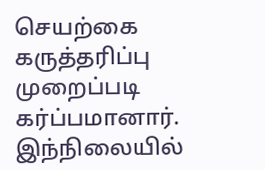செயற்கை கருத்தரிப்பு முறைப்படி கர்ப்பமானார். இந்நிலையில்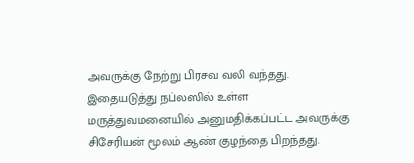அவருக்கு நேற்று பிரசவ வலி வந்தது. இதையடுத்து நப்லஸில் உள்ள மருத்துவமனையில் அனுமதிக்கப்பட்ட அவருக்கு சிசேரியன் மூலம் ஆண் குழந்தை பிறந்தது.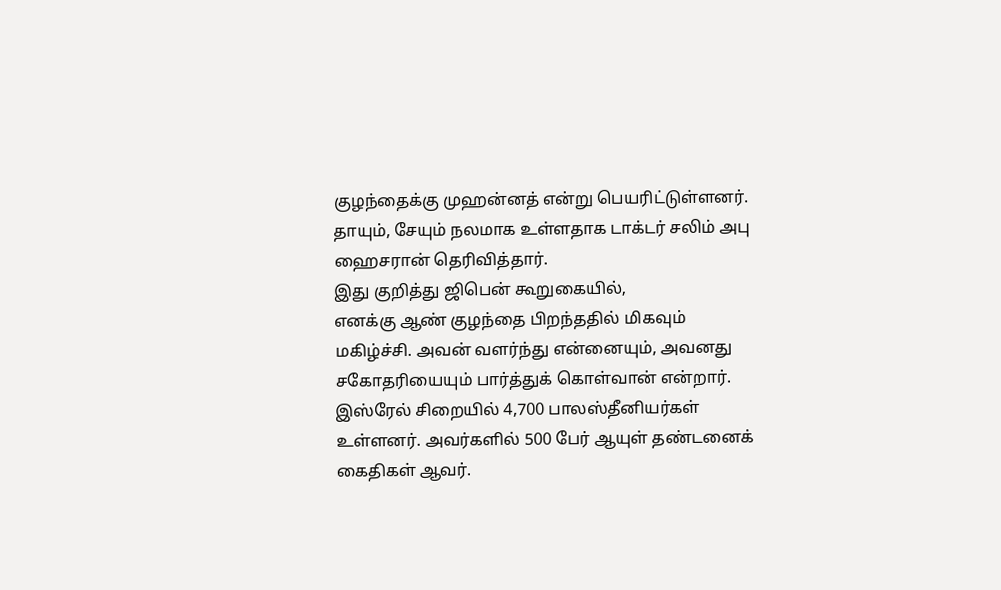குழந்தைக்கு முஹன்னத் என்று பெயரிட்டுள்ளனர்.
தாயும், சேயும் நலமாக உள்ளதாக டாக்டர் சலிம் அபு ஹைசரான் தெரிவித்தார்.
இது குறித்து ஜிபென் கூறுகையில்,
எனக்கு ஆண் குழந்தை பிறந்ததில் மிகவும் மகிழ்ச்சி. அவன் வளர்ந்து என்னையும், அவனது சகோதரியையும் பார்த்துக் கொள்வான் என்றார்.
இஸ்ரேல் சிறையில் 4,700 பாலஸ்தீனியர்கள் உள்ளனர். அவர்களில் 500 பேர் ஆயுள் தண்டனைக் கைதிகள் ஆவர்.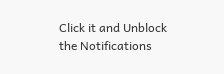Click it and Unblock the Notifications